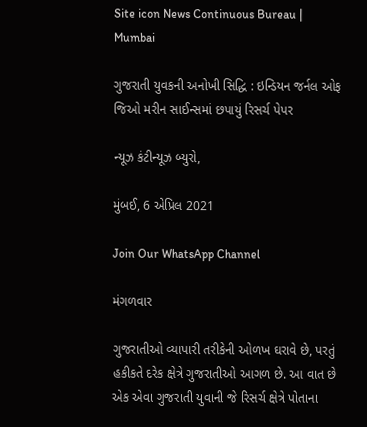Site icon News Continuous Bureau | Mumbai

ગુજરાતી યુવકની અનોખી સિદ્ધિ : ઇન્ડિયન જર્નલ ઓફ જિઓ મરીન સાઈન્સમાં છપાયું રિસર્ચ પેપર

ન્યૂઝ કંટીન્યૂઝ બ્યુરો,

મુંબઈ, 6 એપ્રિલ 2021

Join Our WhatsApp Channel

મંગળવાર

ગુજરાતીઓ વ્યાપારી તરીકેની ઓળખ ઘરાવે છે, પરતું હકીકતે દરેક ક્ષેત્રે ગુજરાતીઓ આગળ છે. આ વાત છે એક એવા ગુજરાતી યુવાની જે રિસર્ચ ક્ષેત્રે પોતાના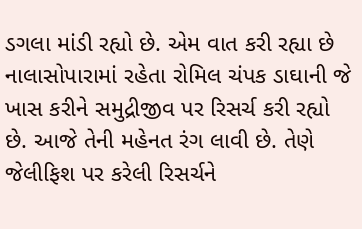ડગલા માંડી રહ્યો છે. એમ વાત કરી રહ્યા છે નાલાસોપારામાં રહેતા રોમિલ ચંપક ડાઘાની જે ખાસ કરીને સમુદ્રીજીવ પર રિસર્ચ કરી રહ્યો છે. આજે તેની મહેનત રંગ લાવી છે. તેણે જેલીફિશ પર કરેલી રિસર્ચને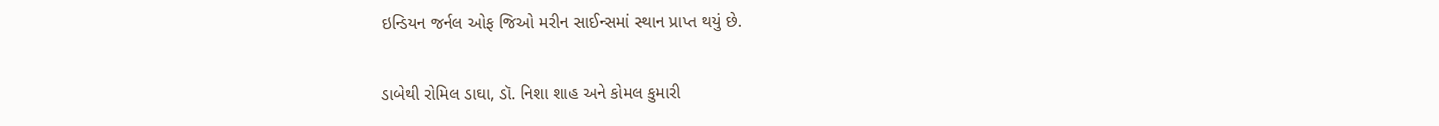ઇન્ડિયન જર્નલ ઓફ જિઓ મરીન સાઈન્સમાં સ્થાન પ્રાપ્ત થયું છે.

ડાબેથી રોમિલ ડાઘા, ડૉ. નિશા શાહ અને કોમલ કુમારી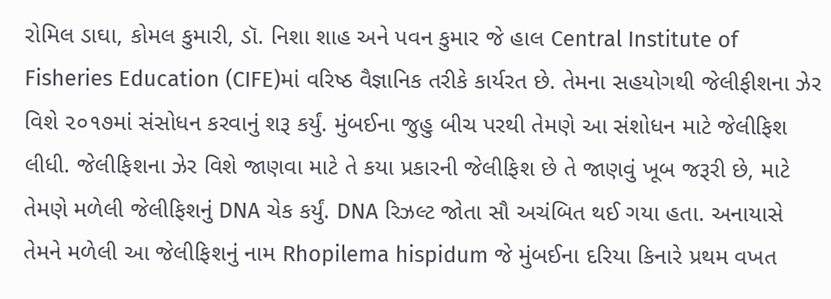રોમિલ ડાઘા, કોમલ કુમારી, ડૉ. નિશા શાહ અને પવન કુમાર જે હાલ Central Institute of Fisheries Education (CIFE)માં વરિષ્ઠ વૈજ્ઞાનિક તરીકે કાર્યરત છે. તેમના સહયોગથી જેલીફીશના ઝેર વિશે ૨૦૧૭માં સંસોધન કરવાનું શરૂ કર્યું. મુંબઈના જુહુ બીચ પરથી તેમણે આ સંશોધન માટે જેલીફિશ લીધી. જેલીફિશના ઝેર વિશે જાણવા માટે તે કયા પ્રકારની જેલીફિશ છે તે જાણવું ખૂબ જરૂરી છે, માટે તેમણે મળેલી જેલીફિશનું DNA ચેક કર્યું. DNA રિઝલ્ટ જોતા સૌ અચંબિત થઈ ગયા હતા. અનાયાસે તેમને મળેલી આ જેલીફિશનું નામ Rhopilema hispidum જે મુંબઈના દરિયા કિનારે પ્રથમ વખત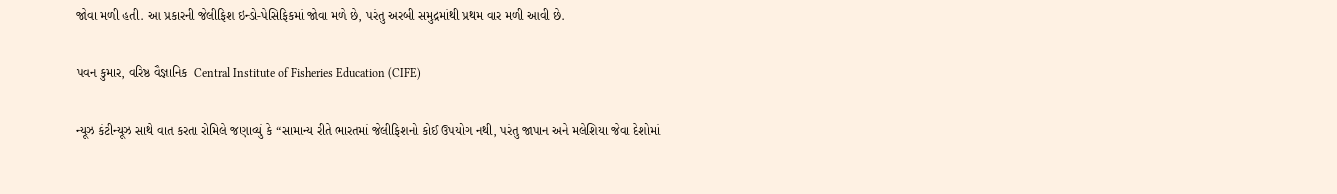જોવા મળી હતી. આ પ્રકારની જેલીફિશ ઇન્ડો-પેસિફિકમાં જોવા મળે છે, પરંતુ અરબી સમુદ્રમાંથી પ્રથમ વાર મળી આવી છે.

પવન કુમાર, વરિષ્ઠ વૈજ્ઞાનિક  Central Institute of Fisheries Education (CIFE)

ન્યૂઝ કંટીન્યૂઝ સાથે વાત કરતા રોમિલે જણાવ્યું કે “સામાન્ય રીતે ભારતમાં જેલીફિશનો કોઈ ઉપયોગ નથી, પરંતુ જાપાન અને મલેશિયા જેવા દેશોમાં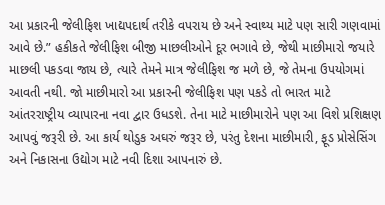આ પ્રકારની જેલીફિશ ખાદ્યપદાર્થ તરીકે વપરાય છે અને સ્વાથ્ય માટે પણ સારી ગણવામાં આવે છે.” હકીકતે જેલીફિશ બીજી માછલીઓને દૂર ભગાવે છે, જેથી માછીમારો જયારે માછલી પકડવા જાય છે, ત્યારે તેમને માત્ર જેલીફિશ જ મળે છે, જે તેમના ઉપયોગમાં આવતી નથી. જો માછીમારો આ પ્રકારની જેલીફિશ પણ પકડે તો ભારત માટે આંતરરાષ્ટ્રીય વ્યાપારના નવા દ્વાર ઉધડશે. તેના માટે માછીમારોને પણ આ વિશે પ્રશિક્ષણ આપવું જરૂરી છે. આ કાર્ય થોડુક અઘરું જરૂર છે, પરંતુ દેશના માછીમારી, ફૂડ પ્રોસેસિંગ અને નિકાસના ઉદ્યોગ માટે નવી દિશા આપનારું છે.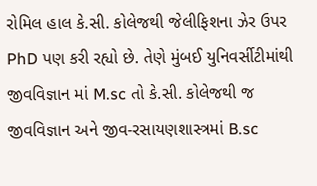રોમિલ હાલ કે.સી. કોલેજથી જેલીફિશના ઝેર ઉપર PhD પણ કરી રહ્યો છે. તેણે મુંબઈ યુનિવર્સીટીમાંથી જીવવિજ્ઞાન માં M.sc તો કે.સી. કોલેજથી જ જીવવિજ્ઞાન અને જીવ-રસાયણશાસ્ત્રમાં B.sc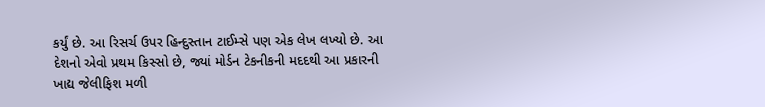કર્યું છે. આ રિસર્ચ ઉપર હિન્દુસ્તાન ટાઈમ્સે પણ એક લેખ લખ્યો છે. આ દેશનો એવો પ્રથમ કિસ્સો છે, જ્યાં મોર્ડન ટેકનીકની મદદથી આ પ્રકારની ખાદ્ય જેલીફિશ મળી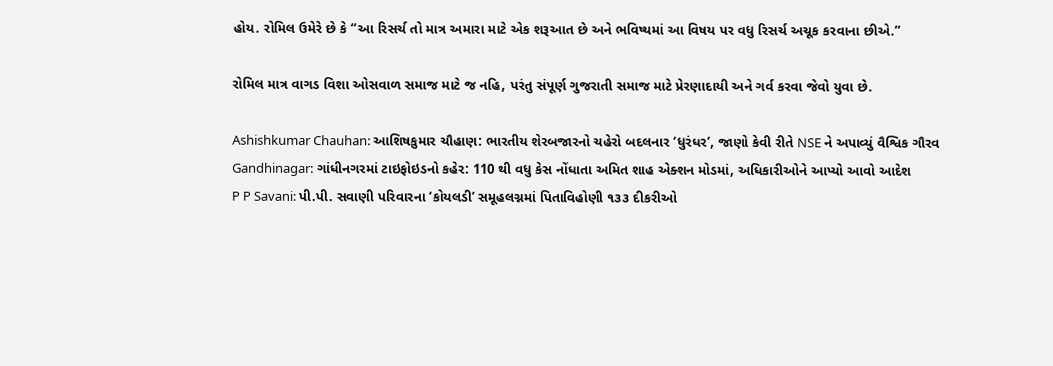હોય. રોમિલ ઉમેરે છે કે “આ રિસર્ચ તો માત્ર અમારા માટે એક શરૂઆત છે અને ભવિષ્યમાં આ વિષય પર વધુ રિસર્ચ અચૂક કરવાના છીએ.”

રોમિલ માત્ર વાગડ વિશા ઓસવાળ સમાજ માટે જ નહિ, પરંતુ સંપૂર્ણ ગુજરાતી સમાજ માટે પ્રેરણાદાયી અને ગર્વ કરવા જેવો યુવા છે.

Ashishkumar Chauhan: આશિષકુમાર ચૌહાણ: ભારતીય શેરબજારનો ચહેરો બદલનાર ‘ધુરંધર’, જાણો કેવી રીતે NSE ને અપાવ્યું વૈશ્વિક ગૌરવ
Gandhinagar: ગાંધીનગરમાં ટાઇફોઇડનો કહેર: 110 થી વધુ કેસ નોંધાતા અમિત શાહ એક્શન મોડમાં, અધિકારીઓને આપ્યો આવો આદેશ
P P Savani: પી.પી. સવાણી પરિવારના ‘કોયલડી’ સમૂહલગ્નમાં પિતાવિહોણી ૧૩૩ દીકરીઓ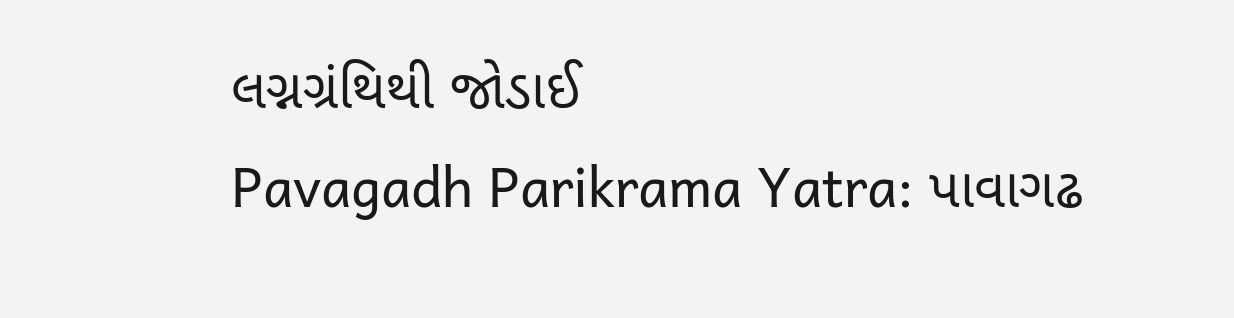લગ્નગ્રંથિથી જોડાઈ
Pavagadh Parikrama Yatra: પાવાગઢ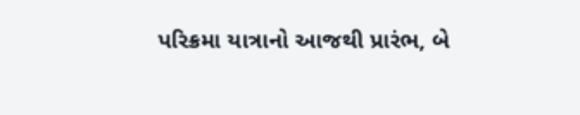પરિક્રમા યાત્રાનો આજથી પ્રારંભ, બે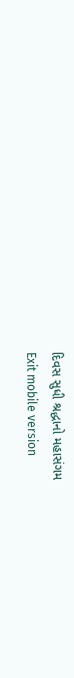દિવસ સુધી શ્રદ્ધાનો મહાસંગમ
Exit mobile version